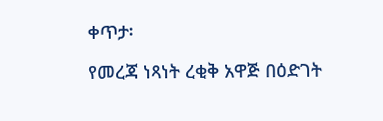ቀጥታ፡

የመረጃ ነጻነት ረቂቅ አዋጅ በዕድገት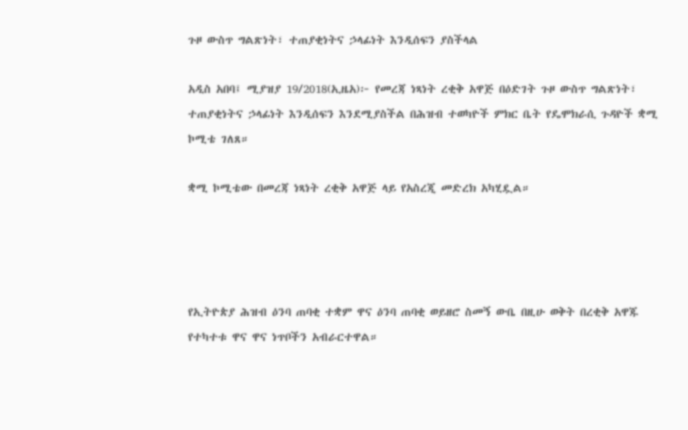ጉዞ ውስጥ ግልጽነት፣ ተጠያቂነትና ኃላፊነት እንዲሰፍን ያስችላል

አዲስ አበባ፤ ሚያዝያ 19/2018(ኢዜአ)፦ የመረጃ ነጻነት ረቂቅ አዋጅ በዕድገት ጉዞ ውስጥ ግልጽነት፣ ተጠያቂነትና ኃላፊነት እንዲሰፍን እንደሚያስችል በሕዝብ ተወካዮች ምክር ቤት የዴሞክራሲ ጉዳዮች ቋሚ ኮሚቴ ገለጸ።

ቋሚ ኮሚቴው በመረጃ ነጻነት ረቂቅ አዋጅ ላይ የአስረጂ መድረክ አካሂዷል።




የኢትዮጵያ ሕዝብ ዕንባ ጠባቂ ተቋም ዋና ዕንባ ጠባቂ ወይዘሮ ስመኝ ውቤ በዚሁ ወቅት በረቂቅ አዋጁ የተካተቱ ዋና ዋና ነጥቦችን አብራርተዋል።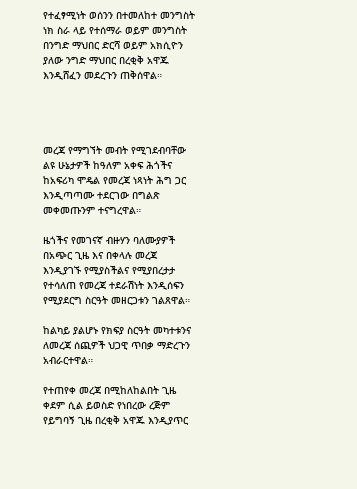የተፈፃሚነት ወሰንን በተመለከተ መንግስት ነክ ስራ ላይ የተሰማራ ወይም መንግስት በንግድ ማህበር ድርሻ ወይም አክሲዮን ያለው ንግድ ማህበር በረቂቅ አዋጁ እንዲሸፈን መደረጉን ጠቅሰዋል።




መረጃ የማግኘት መብት የሚገደብባቸው ልዩ ሁኔታዎች ከዓለም አቀፍ ሕጎችና ከአፍሪካ ሞዴል የመረጃ ነጻነት ሕግ ጋር እንዲጣጣሙ ተደርገው በግልጽ መቀመጡንም ተናግረዋል።

ዜጎችና የመገናኛ ብዙሃን ባለሙያዎች በአጭር ጊዜ እና በቀላሉ መረጃ እንዲያገኙ የሚያስችልና የሚያበረታታ የተሳለጠ የመረጃ ተደራሽነት እንዲሰፍን የሚያደርግ ስርዓት መዘርጋቱን ገልጸዋል።

ከልካይ ያልሆኑ የክፍያ ስርዓት መካተቱንና ለመረጃ ሰጪዎች ህጋዊ ጥበቃ ማድረጉን አብራርተዋል።

የተጠየቀ መረጃ በሚከለከልበት ጊዜ ቀደም ሲል ይወስድ የነበረው ረጅም የይግባኝ ጊዜ በረቂቅ አዋጁ እንዲያጥር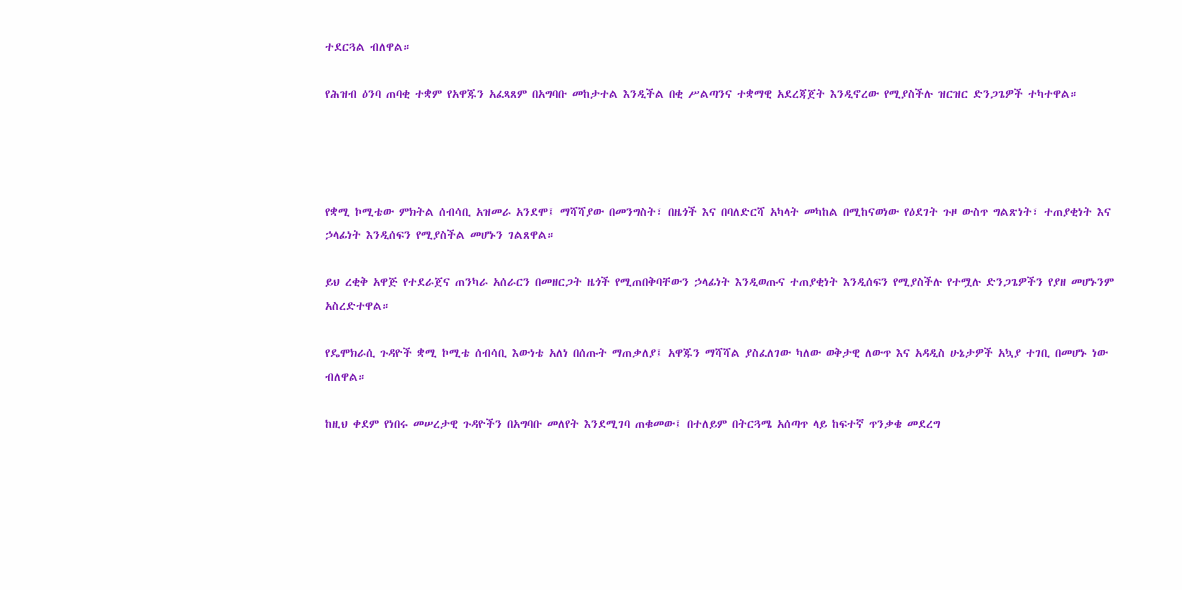ተደርጓል ብለዋል።

የሕዝብ ዕንባ ጠባቂ ተቋም የአዋጁን አፈጻጸም በአግባቡ መከታተል እንዲችል በቂ ሥልጣንና ተቋማዊ አደረጃጀት እንዲኖረው የሚያስችሉ ዝርዝር ድንጋጌዎች ተካተዋል።




የቋሚ ኮሚቴው ምክትል ሰብሳቢ አዝመራ አንደሞ፤ ማሻሻያው በመንግስት፣ በዜጎች እና በባለድርሻ አካላት መካከል በሚከናወነው የዕደገት ጉዞ ውስጥ ግልጽነት፣ ተጠያቂነት እና ኃላፊነት እንዲሰፍን የሚያስችል መሆኑን ገልጸዋል።

ይህ ረቂቅ አዋጅ የተደራጀና ጠንካራ አሰራርን በመዘርጋት ዜጎች የሚጠበቅባቸውን ኃላፊነት እንዲወጡና ተጠያቂነት እንዲሰፍን የሚያስችሉ የተሟሉ ድንጋጌዎችን የያዘ መሆኑንም አስረድተዋል።

የዴሞክራሲ ጉዳዮች ቋሚ ኮሚቴ ሰብሳቢ እውነቴ አለነ በሰጡት ማጠቃለያ፤ አዋጁን ማሻሻል ያስፈለገው ካለው ወቅታዊ ለውጥ እና አዳዲስ ሁኔታዎች አኳያ ተገቢ በመሆኑ ነው ብለዋል።

ከዚህ ቀደም የነበሩ መሠረታዊ ጉዳዮችን በአግባቡ መለየት እንደሚገባ ጠቁመው፤ በተለይም በትርጓሜ አሰጣጥ ላይ ከፍተኛ ጥንቃቄ መደረግ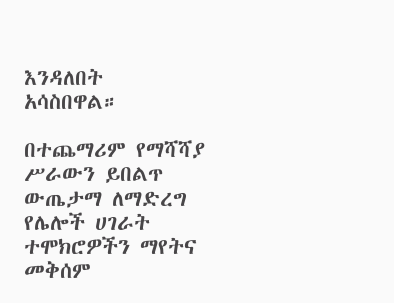እንዳለበት አሳስበዋል።

በተጨማሪም የማሻሻያ ሥራውን ይበልጥ ውጤታማ ለማድረግ የሌሎች ሀገራት ተሞክሮዎችን ማየትና መቅሰም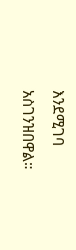እንደሚገባ አስገንዝበዋል።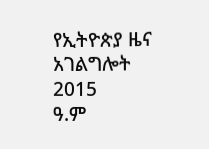የኢትዮጵያ ዜና አገልግሎት
2015
ዓ.ም